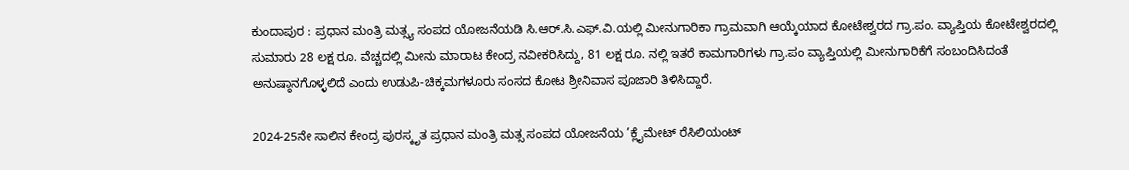ಕುಂದಾಪುರ : ಪ್ರಧಾನ ಮಂತ್ರಿ ಮತ್ಸ್ಯ ಸಂಪದ ಯೋಜನೆಯಡಿ ಸಿ.ಆರ್.ಸಿ.ಎಫ್.ವಿ.ಯಲ್ಲಿ ಮೀನುಗಾರಿಕಾ ಗ್ರಾಮವಾಗಿ ಆಯ್ಕೆಯಾದ ಕೋಟೇಶ್ವರದ ಗ್ರಾ.ಪಂ. ವ್ಯಾಪ್ತಿಯ ಕೋಟೇಶ್ವರದಲ್ಲಿ ಸುಮಾರು 28 ಲಕ್ಷ ರೂ. ವೆಚ್ಚದಲ್ಲಿ ಮೀನು ಮಾರಾಟ ಕೇಂದ್ರ ನವೀಕರಿಸಿದ್ದು, 81 ಲಕ್ಷ ರೂ. ನಲ್ಲಿ ಇತರೆ ಕಾಮಗಾರಿಗಳು ಗ್ರಾ.ಪಂ ವ್ಯಾಪ್ತಿಯಲ್ಲಿ ಮೀನುಗಾರಿಕೆಗೆ ಸಂಬಂದಿಸಿದಂತೆ ಅನುಷ್ಠಾನಗೊಳ್ಳಲಿದೆ ಎಂದು ಉಡುಪಿ-ಚಿಕ್ಕಮಗಳೂರು ಸಂಸದ ಕೋಟ ಶ್ರೀನಿವಾಸ ಪೂಜಾರಿ ತಿಳಿಸಿದ್ದಾರೆ.

2024-25ನೇ ಸಾಲಿನ ಕೇಂದ್ರ ಪುರಸ್ಕೃತ ಪ್ರಧಾನ ಮಂತ್ರಿ ಮತ್ಸ ಸಂಪದ ಯೋಜನೆಯ ’ಕ್ಲೈಮೇಟ್ ರೆಸಿಲಿಯಂಟ್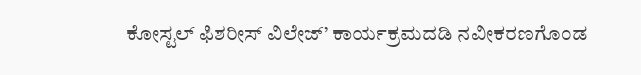ಕೋಸ್ಟಲ್ ಫಿಶರೀಸ್ ವಿಲೇಜ್’ ಕಾರ್ಯಕ್ರಮದಡಿ ನವೀಕರಣಗೊಂಡ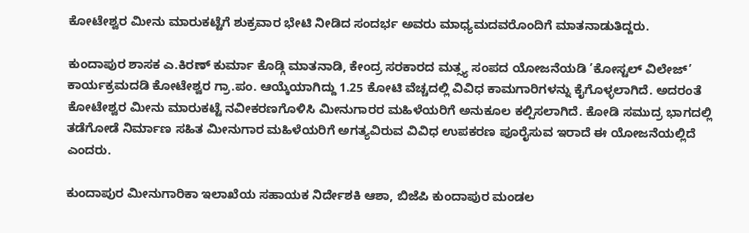ಕೋಟೇಶ್ವರ ಮೀನು ಮಾರುಕಟ್ಟೆಗೆ ಶುಕ್ರವಾರ ಭೇಟಿ ನೀಡಿದ ಸಂದರ್ಭ ಅವರು ಮಾಧ್ಯಮದವರೊಂದಿಗೆ ಮಾತನಾಡುತಿದ್ದರು.

ಕುಂದಾಪುರ ಶಾಸಕ ಎ.ಕಿರಣ್ ಕುರ್ಮಾ ಕೊಡ್ಗಿ ಮಾತನಾಡಿ, ಕೇಂದ್ರ ಸರಕಾರದ ಮತ್ಸ್ಯ ಸಂಪದ ಯೋಜನೆಯಡಿ ’ಕೋಸ್ಟಲ್ ವಿಲೇಜ್’ ಕಾರ್ಯಕ್ರಮದಡಿ ಕೋಟೇಶ್ವರ ಗ್ರಾ.ಪಂ. ಆಯ್ಕೆಯಾಗಿದ್ದು 1.25 ಕೋಟಿ ವೆಚ್ಚದಲ್ಲಿ ವಿವಿಧ ಕಾಮಗಾರಿಗಳನ್ನು ಕೈಗೊಳ್ಳಲಾಗಿದೆ. ಅದರಂತೆ ಕೋಟೇಶ್ವರ ಮೀನು ಮಾರುಕಟ್ಟೆ ನವೀಕರಣಗೊಳಿಸಿ ಮೀನುಗಾರರ ಮಹಿಳೆಯರಿಗೆ ಅನುಕೂಲ ಕಲ್ಪಿಸಲಾಗಿದೆ. ಕೋಡಿ ಸಮುದ್ರ ಭಾಗದಲ್ಲಿ ತಡೆಗೋಡೆ ನಿರ್ಮಾಣ ಸಹಿತ ಮೀನುಗಾರ ಮಹಿಳೆಯರಿಗೆ ಅಗತ್ಯವಿರುವ ವಿವಿಧ ಉಪಕರಣ ಪೂರೈಸುವ ಇರಾದೆ ಈ ಯೋಜನೆಯಲ್ಲಿದೆ ಎಂದರು.

ಕುಂದಾಪುರ ಮೀನುಗಾರಿಕಾ ಇಲಾಖೆಯ ಸಹಾಯಕ ನಿರ್ದೇಶಕಿ ಆಶಾ, ಬಿಜೆಪಿ ಕುಂದಾಪುರ ಮಂಡಲ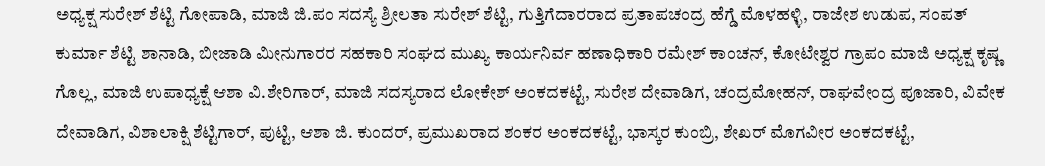ಅಧ್ಯಕ್ಷ ಸುರೇಶ್ ಶೆಟ್ಟಿ ಗೋಪಾಡಿ, ಮಾಜಿ ಜಿ.ಪಂ ಸದಸ್ಯೆ ಶ್ರೀಲತಾ ಸುರೇಶ್ ಶೆಟ್ಟಿ, ಗುತ್ತಿಗೆದಾರರಾದ ಪ್ರತಾಪಚಂದ್ರ ಹೆಗ್ಡೆ ಮೊಳಹಳ್ಳಿ, ರಾಜೇಶ ಉಡುಪ, ಸಂಪತ್ ಕುರ್ಮಾ ಶೆಟ್ಟಿ ಶಾನಾಡಿ, ಬೀಜಾಡಿ ಮೀನುಗಾರರ ಸಹಕಾರಿ ಸಂಘದ ಮುಖ್ಯ ಕಾರ್ಯನಿರ್ವ ಹಣಾಧಿಕಾರಿ ರಮೇಶ್ ಕಾಂಚನ್, ಕೋಟೇಶ್ವರ ಗ್ರಾಪಂ ಮಾಜಿ ಅಧ್ಯಕ್ಷ ಕೃಷ್ಣ ಗೊಲ್ಲ, ಮಾಜಿ ಉಪಾಧ್ಯಕ್ಷೆ ಆಶಾ ವಿ.ಶೇರಿಗಾರ್, ಮಾಜಿ ಸದಸ್ಯರಾದ ಲೋಕೇಶ್ ಅಂಕದಕಟ್ಟೆ, ಸುರೇಶ ದೇವಾಡಿಗ, ಚಂದ್ರಮೋಹನ್, ರಾಘವೇಂದ್ರ ಪೂಜಾರಿ, ವಿವೇಕ ದೇವಾಡಿಗ, ವಿಶಾಲಾಕ್ಷಿ ಶೆಟ್ಟಿಗಾರ್, ಪುಟ್ಟಿ, ಆಶಾ ಜಿ. ಕುಂದರ್, ಪ್ರಮುಖರಾದ ಶಂಕರ ಅಂಕದಕಟ್ಟೆ, ಭಾಸ್ಕರ ಕುಂಬ್ರಿ, ಶೇಖರ್ ಮೊಗವೀರ ಅಂಕದಕಟ್ಟೆ,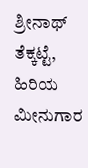ಶ್ರೀನಾಥ್ ತೆಕ್ಕಟ್ಟೆ, ಹಿರಿಯ ಮೀನುಗಾರ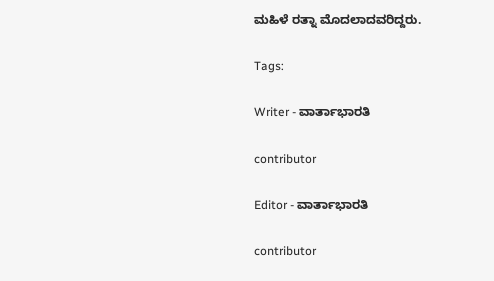ಮಹಿಳೆ ರತ್ನಾ ಮೊದಲಾದವರಿದ್ದರು.

Tags:

Writer - ವಾರ್ತಾಭಾರತಿ

contributor

Editor - ವಾರ್ತಾಭಾರತಿ

contributor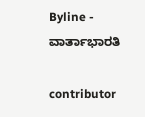Byline - ವಾರ್ತಾಭಾರತಿ

contributor